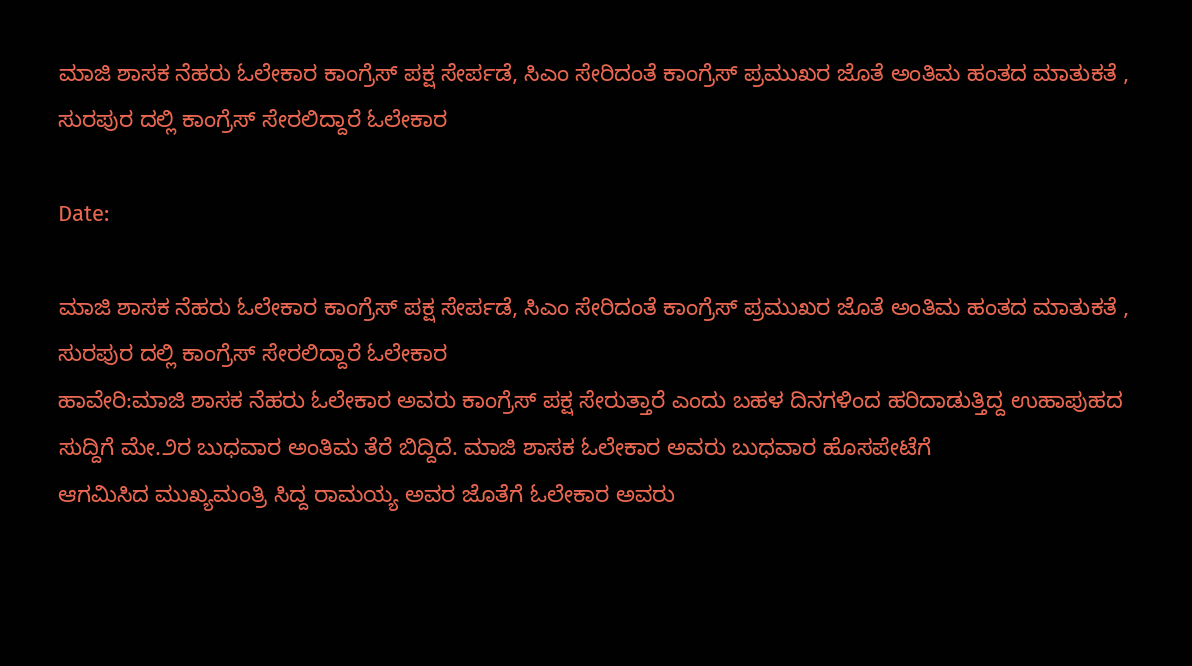ಮಾಜಿ ಶಾಸಕ ನೆಹರು ಓಲೇಕಾರ ಕಾಂಗ್ರೆಸ್ ಪಕ್ಷ ಸೇರ್ಪಡೆ, ಸಿಎಂ ಸೇರಿದಂತೆ ಕಾಂಗ್ರೆಸ್ ಪ್ರಮುಖರ ಜೊತೆ ಅಂತಿಮ ಹಂತದ ಮಾತುಕತೆ , ಸುರಪುರ ದಲ್ಲಿ ಕಾಂಗ್ರೆಸ್ ಸೇರಲಿದ್ದಾರೆ ಓಲೇಕಾರ

Date:

ಮಾಜಿ ಶಾಸಕ ನೆಹರು ಓಲೇಕಾರ ಕಾಂಗ್ರೆಸ್ ಪಕ್ಷ ಸೇರ್ಪಡೆ, ಸಿಎಂ ಸೇರಿದಂತೆ ಕಾಂಗ್ರೆಸ್ ಪ್ರಮುಖರ ಜೊತೆ ಅಂತಿಮ ಹಂತದ ಮಾತುಕತೆ , ಸುರಪುರ ದಲ್ಲಿ ಕಾಂಗ್ರೆಸ್ ಸೇರಲಿದ್ದಾರೆ ಓಲೇಕಾರ
ಹಾವೇರಿ:ಮಾಜಿ ಶಾಸಕ ನೆಹರು ಓಲೇಕಾರ ಅವರು ಕಾಂಗ್ರೆಸ್ ಪಕ್ಷ ಸೇರುತ್ತಾರೆ ಎಂದು ಬಹಳ ದಿನಗಳಿಂದ ಹರಿದಾಡುತ್ತಿದ್ದ ಉಹಾಪುಹದ ಸುದ್ದಿಗೆ ಮೇ.೨ರ ಬುಧವಾರ ಅಂತಿಮ ತೆರೆ ಬಿದ್ದಿದೆ. ಮಾಜಿ ಶಾಸಕ ಓಲೇಕಾರ ಅವರು ಬುಧವಾರ ಹೊಸಪೇಟೆಗೆ ಆಗಮಿಸಿದ ‌ಮುಖ್ಯಮಂತ್ರಿ ಸಿದ್ದ ರಾಮಯ್ಯ ಅವರ ಜೊತೆಗೆ ಓಲೇಕಾರ ಅವರು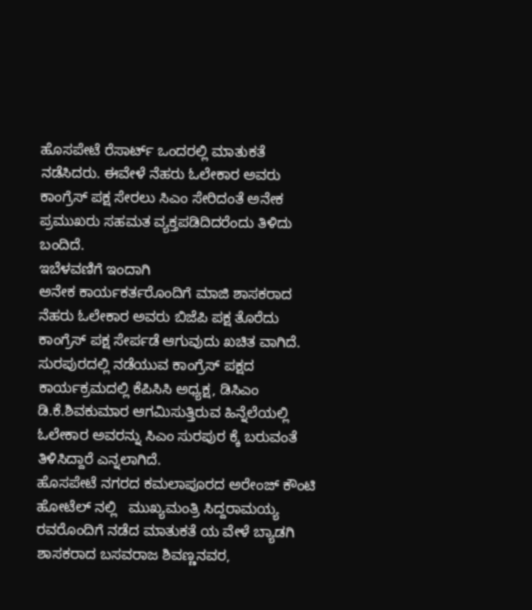ಹೊಸಪೇಟೆ ರೆಸಾರ್ಟ್ ಒಂದರಲ್ಲಿ ಮಾತುಕತೆ ನಡೆಸಿದರು. ಈವೇಳೆ ನೆಹರು ಓಲೇಕಾರ ಅವರು ಕಾಂಗ್ರೆಸ್ ಪಕ್ಷ ಸೇರಲು ಸಿಎಂ ಸೇರಿದಂತೆ ಅನೇಕ ಪ್ರಮುಖರು ಸಹಮತ ವ್ಯಕ್ತಪಡಿದಿದರೆಂದು ತಿಳಿದು ಬಂದಿದೆ.
ಇಬೆಳವಣಿಗೆ ಇಂದಾಗಿ
ಅನೇಕ ಕಾರ್ಯಕರ್ತರೊಂದಿಗೆ ಮಾಜಿ ಶಾಸಕರಾದ ನೆಹರು ಓಲೇಕಾರ ಅವರು ಬಿಜೆಪಿ ಪಕ್ಷ ತೊರೆದು ಕಾಂಗ್ರೆಸ್ ಪಕ್ಷ ಸೇರ್ಪಡೆ ಆಗುವುದು ಖಚಿತ ವಾಗಿದೆ.
ಸುರಪುರದಲ್ಲಿ ನಡೆಯುವ ಕಾಂಗ್ರೆಸ್ ಪಕ್ಷದ ಕಾರ್ಯಕ್ರಮದಲ್ಲಿ ಕೆಪಿಸಿಸಿ ಅಧ್ಯಕ್ಷ, ಡಿಸಿಎಂ ಡಿ.ಕೆ.ಶಿವಕುಮಾರ ಆಗಮಿಸುತ್ತಿರುವ ಹಿನ್ನೆಲೆಯಲ್ಲಿ ಓಲೇಕಾರ ಅವರನ್ನು ಸಿಎಂ‌ ಸುರಪುರ ಕ್ಕೆ ಬರುವಂತೆ ತಿಳಿಸಿದ್ದಾರೆ ಎನ್ನಲಾಗಿದೆ.
ಹೊಸಪೇಟೆ ನಗರದ ಕಮಲಾಪೂರದ ಅರೇಂಜ್ ಕೌಂಟಿ ಹೋಟೆಲ್ ನಲ್ಲಿ   ಮುಖ್ಯಮಂತ್ರಿ ಸಿದ್ದರಾಮಯ್ಯ ರವರೊಂದಿಗೆ ನಡೆದ ಮಾತುಕತೆ ಯ ವೇಳೆ ಬ್ಯಾಡಗಿ ಶಾಸಕರಾದ ಬಸವರಾಜ ಶಿವಣ್ಣನವರ,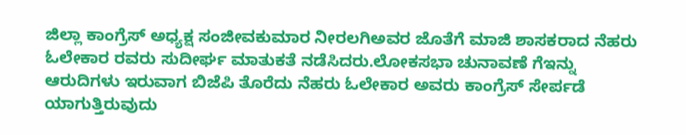ಜಿಲ್ಲಾ ಕಾಂಗ್ರೆಸ್ ಅಧ್ಯಕ್ಷ ಸಂಜೀವಕುಮಾರ ನೀರಲಗಿಅವರ ಜೊತೆಗೆ ಮಾಜಿ ಶಾಸಕರಾದ ನೆಹರು ಓಲೇಕಾರ ರವರು ಸುದೀರ್ಘ ಮಾತುಕತೆ ನಡೆಸಿದರು.ಲೋಕಸಭಾ ಚುನಾವಣೆ ಗೆ‌ಇನ್ನು ಆರುದಿಗಳು‌ ಇರುವಾಗ ಬಿಜೆಪಿ ತೊರೆದು ನೆಹರು ಓಲೇಕಾರ ಅವರು ಕಾಂಗ್ರೆಸ್ ಸೇರ್ಪಡೆ ಯಾಗುತ್ತಿರುವುದು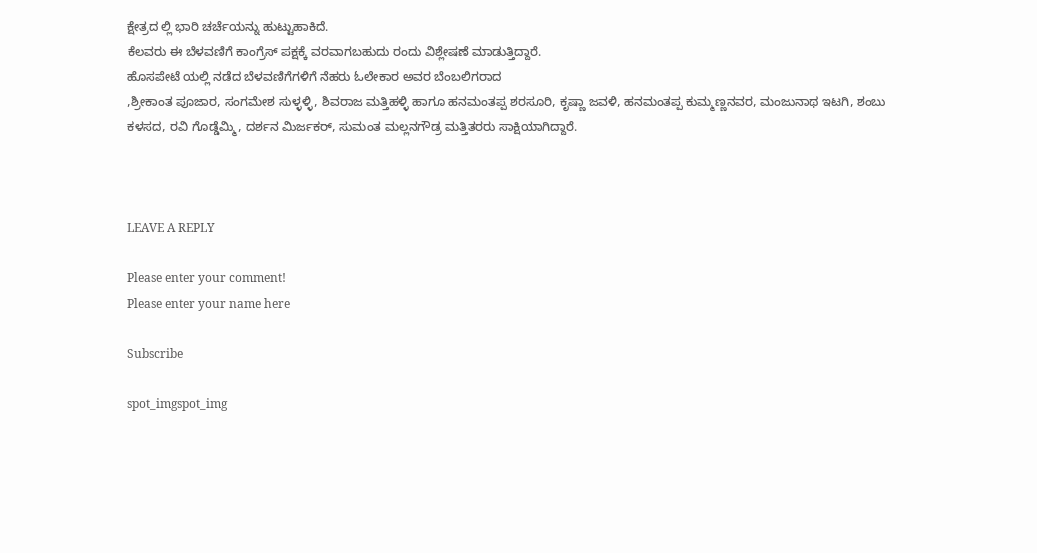ಕ್ಷೇತ್ರದ ಲ್ಲಿ ಭಾರಿ ಚರ್ಚೆಯನ್ನು ‌ಹುಟ್ಟುಹಾಕಿದೆ.
ಕೆಲವರು ಈ ಬೆಳವಣಿಗೆ ಕಾಂಗ್ರೆಸ್ ಪಕ್ಷಕ್ಕೆ ವರವಾಗಬಹುದು ರಂದು ವಿಶ್ಲೇಷಣೆ ಮಾಡುತ್ತಿದ್ದಾರೆ.
ಹೊಸಪೇಟೆ ಯಲ್ಲಿ ನಡೆದ ಬೆಳವಣಿಗೆಗಳಿಗೆ ನೆಹರು ಓಲೇಕಾರ ಅವರ ಬೆಂಬಲಿಗರಾದ
,ಶ್ರೀಕಾಂತ ಪೂಜಾರ, ಸಂಗಮೇಶ ಸುಳ್ಳಳ್ಳಿ, ಶಿವರಾಜ ಮತ್ತಿಹಳ್ಳಿ ಹಾಗೂ ಹನಮಂತಪ್ಪ ಶರಸೂರಿ, ಕೃಷ್ಣಾ ಜವಳಿ, ಹನಮಂತಪ್ಪ ಕುಮ್ಮಣ್ಣನವರ, ಮಂಜುನಾಥ ಇಟಗಿ, ಶಂಬು ಕಳಸದ, ರವಿ ಗೊಡ್ಡೆಮ್ಮಿ, ದರ್ಶನ ಮಿರ್ಜಕರ್, ಸುಮಂತ ಮಲ್ಲನಗೌಡ್ರ ಮತ್ತಿತರರು ಸಾಕ್ಷಿಯಾಗಿದ್ದಾರೆ.



LEAVE A REPLY

Please enter your comment!
Please enter your name here

Subscribe

spot_imgspot_img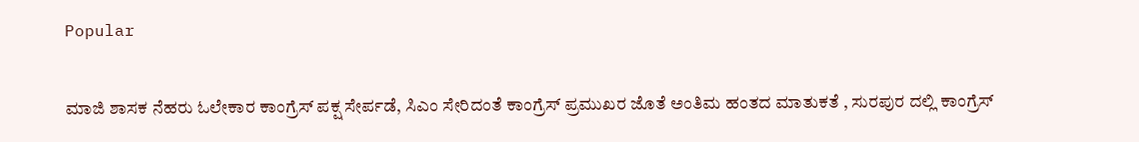Popular

ಮಾಜಿ ಶಾಸಕ ನೆಹರು ಓಲೇಕಾರ ಕಾಂಗ್ರೆಸ್ ಪಕ್ಷ ಸೇರ್ಪಡೆ, ಸಿಎಂ ಸೇರಿದಂತೆ ಕಾಂಗ್ರೆಸ್ ಪ್ರಮುಖರ ಜೊತೆ ಅಂತಿಮ ಹಂತದ ಮಾತುಕತೆ , ಸುರಪುರ ದಲ್ಲಿ ಕಾಂಗ್ರೆಸ್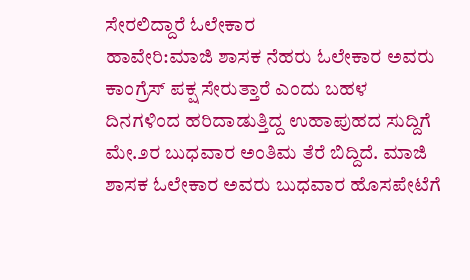ಸೇರಲಿದ್ದಾರೆ ಓಲೇಕಾರ
ಹಾವೇರಿ:ಮಾಜಿ ಶಾಸಕ ನೆಹರು ಓಲೇಕಾರ ಅವರು ಕಾಂಗ್ರೆಸ್ ಪಕ್ಷ ಸೇರುತ್ತಾರೆ ಎಂದು ಬಹಳ ದಿನಗಳಿಂದ ಹರಿದಾಡುತ್ತಿದ್ದ ಉಹಾಪುಹದ ಸುದ್ದಿಗೆ ಮೇ.೨ರ ಬುಧವಾರ ಅಂತಿಮ ತೆರೆ ಬಿದ್ದಿದೆ. ಮಾಜಿ ಶಾಸಕ ಓಲೇಕಾರ ಅವರು ಬುಧವಾರ ಹೊಸಪೇಟೆಗೆ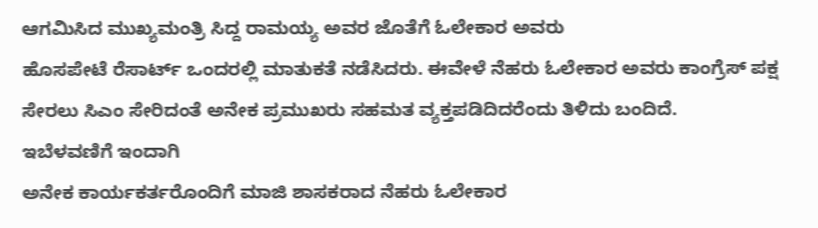ಆಗಮಿಸಿದ ‌ಮುಖ್ಯಮಂತ್ರಿ ಸಿದ್ದ ರಾಮಯ್ಯ ಅವರ ಜೊತೆಗೆ ಓಲೇಕಾರ ಅವರು
ಹೊಸಪೇಟೆ ರೆಸಾರ್ಟ್ ಒಂದರಲ್ಲಿ ಮಾತುಕತೆ ನಡೆಸಿದರು. ಈವೇಳೆ ನೆಹರು ಓಲೇಕಾರ ಅವರು ಕಾಂಗ್ರೆಸ್ ಪಕ್ಷ ಸೇರಲು ಸಿಎಂ ಸೇರಿದಂತೆ ಅನೇಕ ಪ್ರಮುಖರು ಸಹಮತ ವ್ಯಕ್ತಪಡಿದಿದರೆಂದು ತಿಳಿದು ಬಂದಿದೆ.
ಇಬೆಳವಣಿಗೆ ಇಂದಾಗಿ
ಅನೇಕ ಕಾರ್ಯಕರ್ತರೊಂದಿಗೆ ಮಾಜಿ ಶಾಸಕರಾದ ನೆಹರು ಓಲೇಕಾರ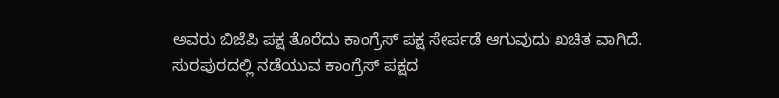ಅವರು ಬಿಜೆಪಿ ಪಕ್ಷ ತೊರೆದು ಕಾಂಗ್ರೆಸ್ ಪಕ್ಷ ಸೇರ್ಪಡೆ ಆಗುವುದು ಖಚಿತ ವಾಗಿದೆ.
ಸುರಪುರದಲ್ಲಿ ನಡೆಯುವ ಕಾಂಗ್ರೆಸ್ ಪಕ್ಷದ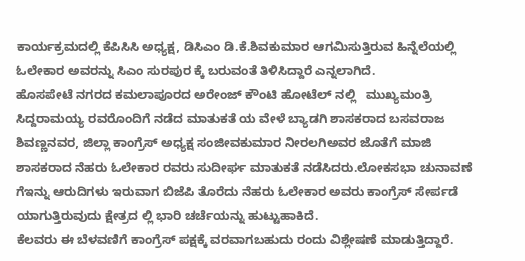ಕಾರ್ಯಕ್ರಮದಲ್ಲಿ ಕೆಪಿಸಿಸಿ ಅಧ್ಯಕ್ಷ, ಡಿಸಿಎಂ ಡಿ.ಕೆ.ಶಿವಕುಮಾರ ಆಗಮಿಸುತ್ತಿರುವ ಹಿನ್ನೆಲೆಯಲ್ಲಿ ಓಲೇಕಾರ ಅವರನ್ನು ಸಿಎಂ‌ ಸುರಪುರ ಕ್ಕೆ ಬರುವಂತೆ ತಿಳಿಸಿದ್ದಾರೆ ಎನ್ನಲಾಗಿದೆ.
ಹೊಸಪೇಟೆ ನಗರದ ಕಮಲಾಪೂರದ ಅರೇಂಜ್ ಕೌಂಟಿ ಹೋಟೆಲ್ ನಲ್ಲಿ   ಮುಖ್ಯಮಂತ್ರಿ ಸಿದ್ದರಾಮಯ್ಯ ರವರೊಂದಿಗೆ ನಡೆದ ಮಾತುಕತೆ ಯ ವೇಳೆ ಬ್ಯಾಡಗಿ ಶಾಸಕರಾದ ಬಸವರಾಜ ಶಿವಣ್ಣನವರ, ಜಿಲ್ಲಾ ಕಾಂಗ್ರೆಸ್ ಅಧ್ಯಕ್ಷ ಸಂಜೀವಕುಮಾರ ನೀರಲಗಿಅವರ ಜೊತೆಗೆ ಮಾಜಿ ಶಾಸಕರಾದ ನೆಹರು ಓಲೇಕಾರ ರವರು ಸುದೀರ್ಘ ಮಾತುಕತೆ ನಡೆಸಿದರು.ಲೋಕಸಭಾ ಚುನಾವಣೆ ಗೆ‌ಇನ್ನು ಆರುದಿಗಳು‌ ಇರುವಾಗ ಬಿಜೆಪಿ ತೊರೆದು ನೆಹರು ಓಲೇಕಾರ ಅವರು ಕಾಂಗ್ರೆಸ್ ಸೇರ್ಪಡೆ ಯಾಗುತ್ತಿರುವುದು ಕ್ಷೇತ್ರದ ಲ್ಲಿ ಭಾರಿ ಚರ್ಚೆಯನ್ನು ‌ಹುಟ್ಟುಹಾಕಿದೆ.
ಕೆಲವರು ಈ ಬೆಳವಣಿಗೆ ಕಾಂಗ್ರೆಸ್ ಪಕ್ಷಕ್ಕೆ ವರವಾಗಬಹುದು ರಂದು ವಿಶ್ಲೇಷಣೆ ಮಾಡುತ್ತಿದ್ದಾರೆ.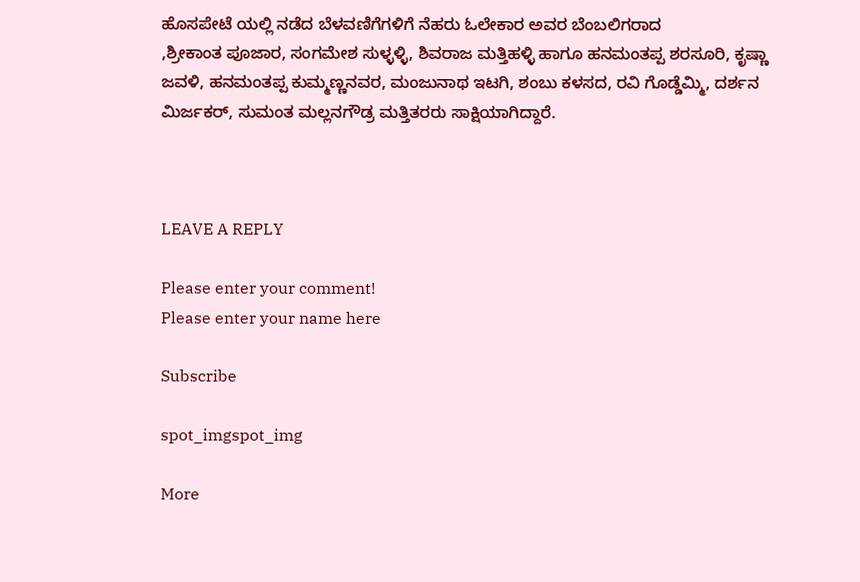ಹೊಸಪೇಟೆ ಯಲ್ಲಿ ನಡೆದ ಬೆಳವಣಿಗೆಗಳಿಗೆ ನೆಹರು ಓಲೇಕಾರ ಅವರ ಬೆಂಬಲಿಗರಾದ
,ಶ್ರೀಕಾಂತ ಪೂಜಾರ, ಸಂಗಮೇಶ ಸುಳ್ಳಳ್ಳಿ, ಶಿವರಾಜ ಮತ್ತಿಹಳ್ಳಿ ಹಾಗೂ ಹನಮಂತಪ್ಪ ಶರಸೂರಿ, ಕೃಷ್ಣಾ ಜವಳಿ, ಹನಮಂತಪ್ಪ ಕುಮ್ಮಣ್ಣನವರ, ಮಂಜುನಾಥ ಇಟಗಿ, ಶಂಬು ಕಳಸದ, ರವಿ ಗೊಡ್ಡೆಮ್ಮಿ, ದರ್ಶನ ಮಿರ್ಜಕರ್, ಸುಮಂತ ಮಲ್ಲನಗೌಡ್ರ ಮತ್ತಿತರರು ಸಾಕ್ಷಿಯಾಗಿದ್ದಾರೆ.



LEAVE A REPLY

Please enter your comment!
Please enter your name here

Subscribe

spot_imgspot_img

More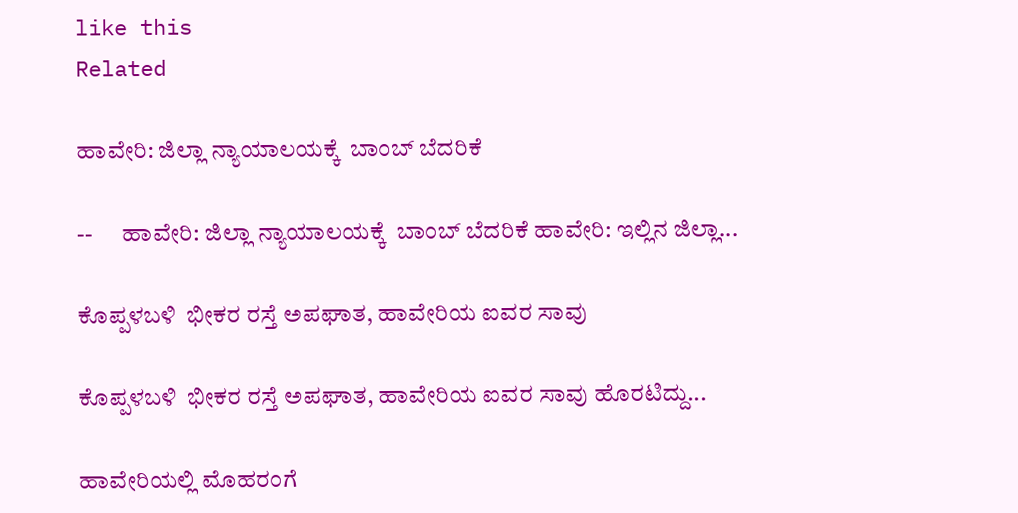like this
Related

ಹಾವೇರಿ: ಜಿಲ್ಲಾ ನ್ಯಾಯಾಲಯಕ್ಕೆ  ಬಾಂಬ್ ಬೆದರಿಕೆ

--      ಹಾವೇರಿ: ಜಿಲ್ಲಾ ನ್ಯಾಯಾಲಯಕ್ಕೆ  ಬಾಂಬ್ ಬೆದರಿಕೆ ಹಾವೇರಿ: ಇಲ್ಲಿನ ಜಿಲ್ಲಾ...

ಕೊಪ್ಪಳಬಳಿ  ಭೀಕರ ರಸ್ತೆ ಅಪಘಾತ, ಹಾವೇರಿಯ ಐವರ ಸಾವು

ಕೊಪ್ಪಳಬಳಿ  ಭೀಕರ ರಸ್ತೆ ಅಪಘಾತ, ಹಾವೇರಿಯ ಐವರ ಸಾವು ಹೊರಟಿದ್ದು...

ಹಾವೇರಿಯಲ್ಲಿ ಮೊಹರಂಗೆ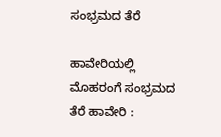ಸಂಭ್ರಮದ ತೆರೆ

ಹಾವೇರಿಯಲ್ಲಿ ಮೊಹರಂಗೆ ಸಂಭ್ರಮದ ತೆರೆ ಹಾವೇರಿ :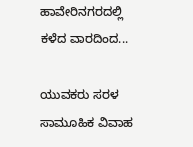ಹಾವೇರಿನಗರದಲ್ಲಿ ಕಳೆದ ವಾರದಿಂದ...

ಯುವಕರು ಸರಳ ಸಾಮೂಹಿಕ ವಿವಾಹ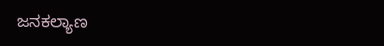ಜನಕಲ್ಯಾಣ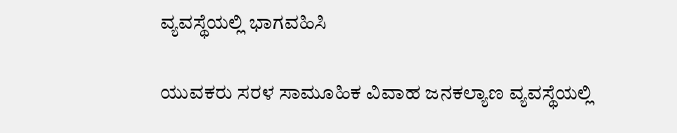ವ್ಯವಸ್ಥೆಯಲ್ಲಿ ಭಾಗವಹಿಸಿ

ಯುವಕರು ಸರಳ ಸಾಮೂಹಿಕ ವಿವಾಹ ಜನಕಲ್ಯಾಣ ವ್ಯವಸ್ಥೆಯಲ್ಲಿ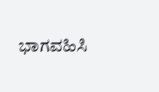ಭಾಗವಹಿಸಿ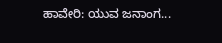ಹಾವೇರಿ: ಯುವ ಜನಾಂಗ...